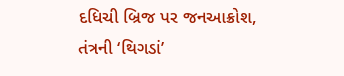દધિચી બ્રિજ પર જનઆક્રોશ, તંત્રની ‘થિગડાં’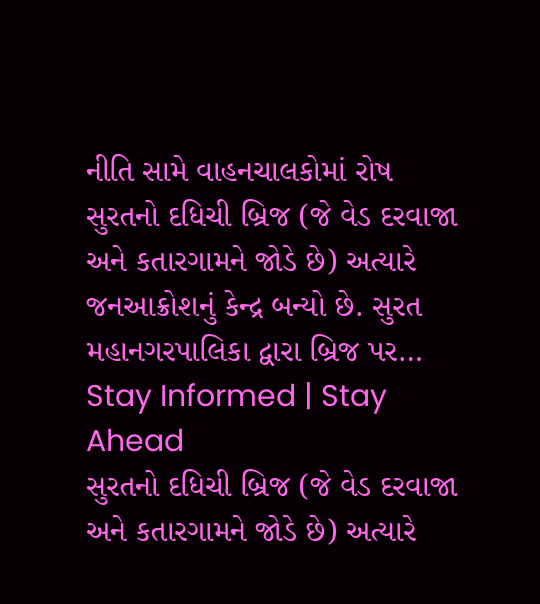નીતિ સામે વાહનચાલકોમાં રોષ
સુરતનો દધિચી બ્રિજ (જે વેડ દરવાજા અને કતારગામને જોડે છે) અત્યારે જનઆક્રોશનું કેન્દ્ર બન્યો છે. સુરત મહાનગરપાલિકા દ્વારા બ્રિજ પર…
Stay Informed | Stay Ahead
સુરતનો દધિચી બ્રિજ (જે વેડ દરવાજા અને કતારગામને જોડે છે) અત્યારે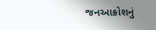જનઆક્રોશનું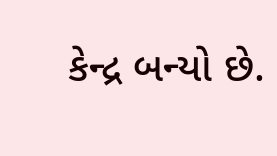કેન્દ્ર બન્યો છે.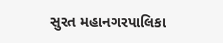સુરત મહાનગરપાલિકા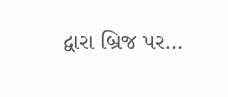દ્વારા બ્રિજ પર…